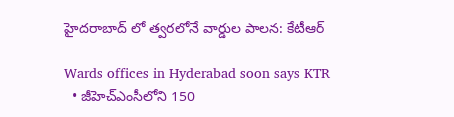హైదరాబాద్ లో త్వరలోనే వార్డుల పాలన: కేటీఆర్

Wards offices in Hyderabad soon says KTR
  • జీహెచ్ఎంసీలోని 150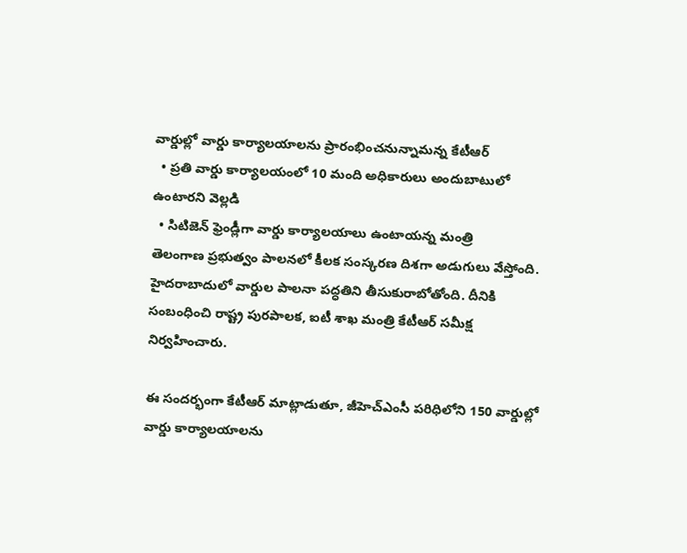వార్డుల్లో వార్డు కార్యాలయాలను ప్రారంభించనున్నామన్న కేటీఆర్
  • ప్రతి వార్డు కార్యాలయంలో 10 మంది అధికారులు అందుబాటులో ఉంటారని వెల్లడి
  • సిటిజెన్ ఫ్రెండ్లీగా వార్డు కార్యాలయాలు ఉంటాయన్న మంత్రి
తెలంగాణ ప్రభుత్వం పాలనలో కీలక సంస్కరణ దిశగా అడుగులు వేస్తోంది. హైదరాబాదులో వార్డుల పాలనా పద్ధతిని తీసుకురాబోతోంది. దీనికి సంబంధించి రాష్ట్ర పురపాలక, ఐటీ శాఖ మంత్రి కేటీఆర్ సమీక్ష నిర్వహించారు.

ఈ సందర్భంగా కేటీఆర్ మాట్లాడుతూ, జీహెచ్ఎంసీ పరిధిలోని 150 వార్డుల్లో వార్డు కార్యాలయాలను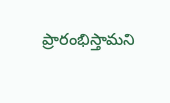ప్రారంభిస్తామని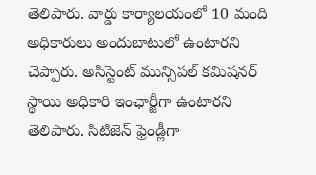తెలిపారు. వార్డు కార్యాలయంలో 10 మంది అధికారులు అందుబాటులో ఉంటారని చెప్పారు. అసిస్టెంట్ మున్సిపల్ కమిషనర్ స్థాయి అధికారి ఇంఛార్జీగా ఉంటారని తెలిపారు. సిటిజెన్ ఫ్రెండ్లీగా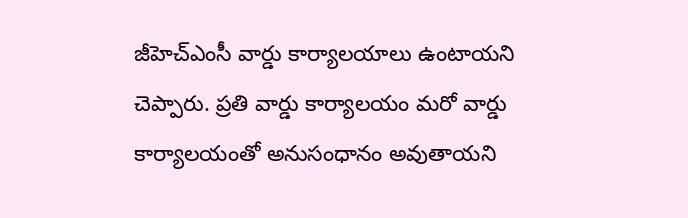జీహెచ్ఎంసీ వార్డు కార్యాలయాలు ఉంటాయని చెప్పారు. ప్రతి వార్డు కార్యాలయం మరో వార్డు కార్యాలయంతో అనుసంధానం అవుతాయని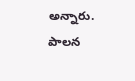అన్నారు. పాలన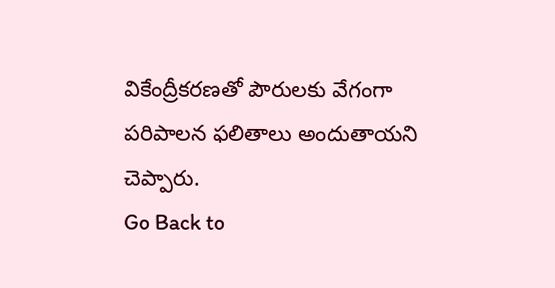వికేంద్రీకరణతో పౌరులకు వేగంగా పరిపాలన ఫలితాలు అందుతాయని చెప్పారు.
Go Back to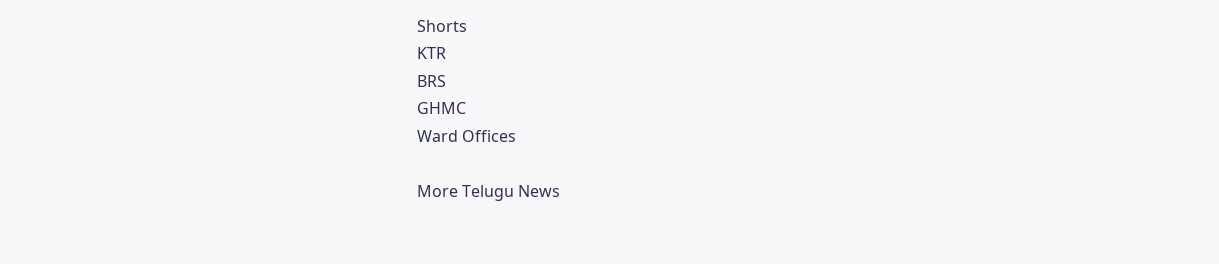Shorts
KTR
BRS
GHMC
Ward Offices

More Telugu News